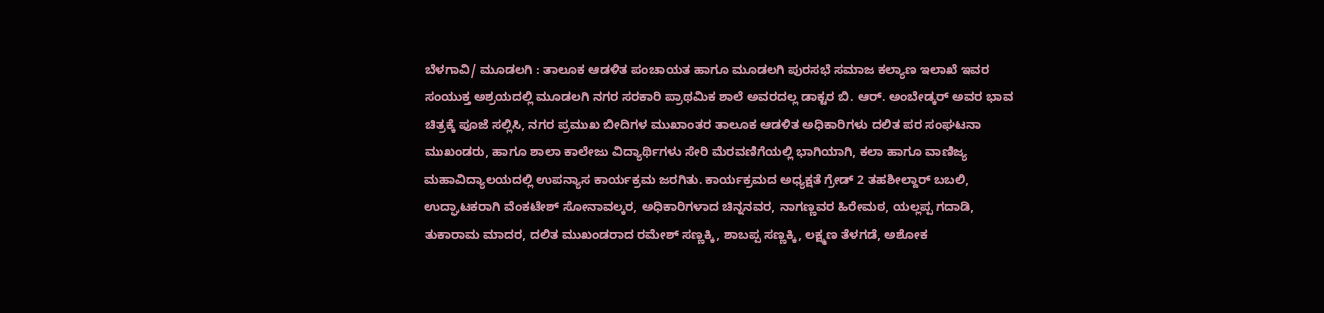ಬೆಳಗಾವಿ/ ಮೂಡಲಗಿ : ತಾಲೂಕ ಆಡಳಿತ ಪಂಚಾಯತ ಹಾಗೂ ಮೂಡಲಗಿ ಪುರಸಭೆ ಸಮಾಜ ಕಲ್ಯಾಣ ಇಲಾಖೆ ಇವರ ಸಂಯುಕ್ತ ಅಶ್ರಯದಲ್ಲಿ ಮೂಡಲಗಿ ನಗರ ಸರಕಾರಿ ಪ್ರಾಥಮಿಕ ಶಾಲೆ ಅವರದಲ್ಲ ಡಾಕ್ಟರ ಬಿ. ಆರ್. ಅಂಬೇಡ್ಕರ್ ಅವರ ಭಾವ ಚಿತ್ರಕ್ಕೆ ಪೂಜೆ ಸಲ್ಲಿಸಿ, ನಗರ ಪ್ರಮುಖ ಬೀದಿಗಳ ಮುಖಾಂತರ ತಾಲೂಕ ಆಡಳಿತ ಅಧಿಕಾರಿಗಳು ದಲಿತ ಪರ ಸಂಘಟನಾ ಮುಖಂಡರು, ಹಾಗೂ ಶಾಲಾ ಕಾಲೇಜು ವಿದ್ಯಾರ್ಥಿಗಳು ಸೇರಿ ಮೆರವಣಿಗೆಯಲ್ಲಿ ಭಾಗಿಯಾಗಿ, ಕಲಾ ಹಾಗೂ ವಾಣಿಜ್ಯ ಮಹಾವಿದ್ಯಾಲಯದಲ್ಲಿ ಉಪನ್ಯಾಸ ಕಾರ್ಯಕ್ರಮ ಜರಗಿತು. ಕಾರ್ಯಕ್ರಮದ ಅಧ್ಯಕ್ಷತೆ ಗ್ರೇಡ್ 2 ತಹಶೀಲ್ದಾರ್ ಬಬಲಿ, ಉದ್ಘಾಟಕರಾಗಿ ವೆಂಕಟೇಶ್ ಸೋನಾವಲ್ಕರ, ಅಧಿಕಾರಿಗಳಾದ ಚಿನ್ನನವರ, ನಾಗಣ್ಣವರ ಹಿರೇಮಠ, ಯಲ್ಲಪ್ಪ ಗದಾಡಿ, ತುಕಾರಾಮ ಮಾದರ, ದಲಿತ ಮುಖಂಡರಾದ ರಮೇಶ್ ಸಣ್ಣಕ್ಕಿ, ಶಾಬಪ್ಪ ಸಣ್ಣಕ್ಕಿ, ಲಕ್ಷ್ಮಣ ತೆಳಗಡೆ, ಅಶೋಕ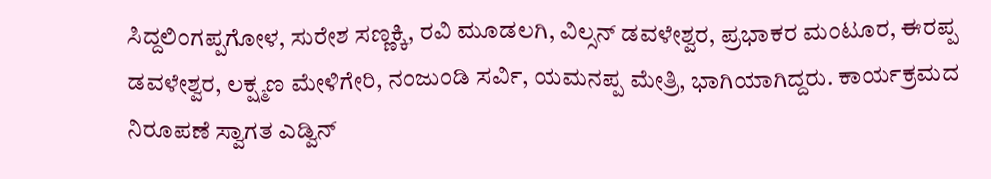ಸಿದ್ದಲಿಂಗಪ್ಪಗೋಳ, ಸುರೇಶ ಸಣ್ಣಕ್ಕಿ, ರವಿ ಮೂಡಲಗಿ, ವಿಲ್ಸನ್ ಡವಳೇಶ್ವರ, ಪ್ರಭಾಕರ ಮಂಟೂರ, ಈರಪ್ಪ ಡವಳೇಶ್ವರ, ಲಕ್ಷ್ಮಣ ಮೇಳಿಗೇರಿ, ನಂಜುಂಡಿ ಸರ್ವಿ, ಯಮನಪ್ಪ ಮೇತ್ರಿ, ಭಾಗಿಯಾಗಿದ್ದರು. ಕಾರ್ಯಕ್ರಮದ ನಿರೂಪಣೆ ಸ್ವಾಗತ ಎಡ್ವಿನ್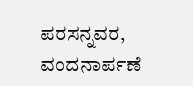ಪರಸನ್ನವರ, ವಂದನಾರ್ಪಣೆ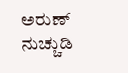ಅರುಣ್ ನುಚ್ಚುಡಿ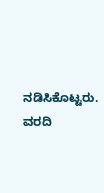ನಡಿಸಿಕೊಟ್ಟರು.
ವರದಿ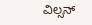ವಿಲ್ಸನ್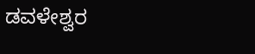ಡವಳೇಶ್ವರ